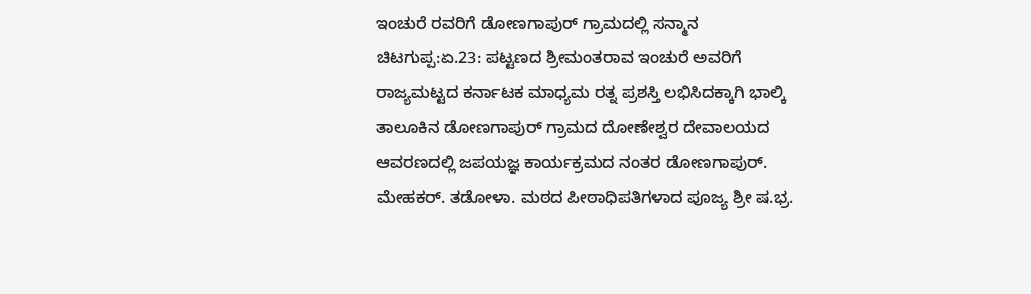ಇಂಚುರೆ ರವರಿಗೆ ಡೋಣಗಾಪುರ್ ಗ್ರಾಮದಲ್ಲಿ ಸನ್ಮಾನ
ಚಿಟಗುಪ್ಪ:ಏ.23: ಪಟ್ಟಣದ ಶ್ರೀಮಂತರಾವ ಇಂಚುರೆ ಅವರಿಗೆ ರಾಜ್ಯಮಟ್ಟದ ಕರ್ನಾಟಕ ಮಾಧ್ಯಮ ರತ್ನ ಪ್ರಶಸ್ತಿ ಲಭಿಸಿದಕ್ಕಾಗಿ ಭಾಲ್ಕಿ ತಾಲೂಕಿನ ಡೋಣಗಾಪುರ್ ಗ್ರಾಮದ ದೋಣೇಶ್ವರ ದೇವಾಲಯದ ಆವರಣದಲ್ಲಿ ಜಪಯಜ್ಞ ಕಾರ್ಯಕ್ರಮದ ನಂತರ ಡೋಣಗಾಪುರ್. ಮೇಹಕರ್. ತಡೋಳಾ. ಮಠದ ಪೀಠಾಧಿಪತಿಗಳಾದ ಪೂಜ್ಯ ಶ್ರೀ ಷ.ಭ್ರ.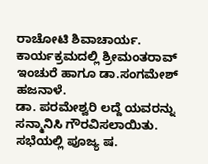ರಾಚೋಟಿ ಶಿವಾಚಾರ್ಯ. ಕಾರ್ಯಕ್ರಮದಲ್ಲಿ ಶ್ರೀಮಂತರಾವ್ ಇಂಚುರೆ ಹಾಗೂ ಡಾ.ಸಂಗಮೇಶ್ ಹಜನಾಳೆ.
ಡಾ. ಪರಮೇಶ್ವರಿ ಲದ್ದೆ ಯವರನ್ನು ಸನ್ಮಾನಿಸಿ ಗೌರವಿಸಲಾಯಿತು. ಸಭೆಯಲ್ಲಿ ಪೂಜ್ಯ ಷ.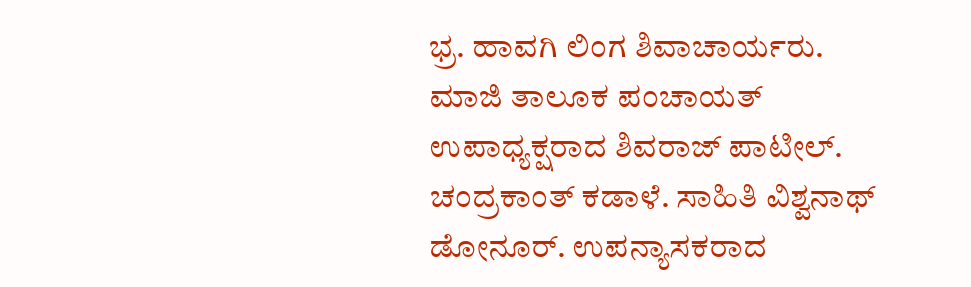ಭ್ರ. ಹಾವಗಿ ಲಿಂಗ ಶಿವಾಚಾರ್ಯರು. ಮಾಜಿ ತಾಲೂಕ ಪಂಚಾಯತ್ ಉಪಾಧ್ಯಕ್ಷರಾದ ಶಿವರಾಜ್ ಪಾಟೀಲ್. ಚಂದ್ರಕಾಂತ್ ಕಡಾಳೆ. ಸಾಹಿತಿ ವಿಶ್ವನಾಥ್ ಡೋನೂರ್. ಉಪನ್ಯಾಸಕರಾದ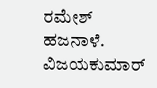ರಮೇಶ್ ಹಜನಾಳೆ. ವಿಜಯಕುಮಾರ್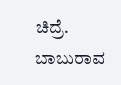ಚಿದ್ರೆ. ಬಾಬುರಾವ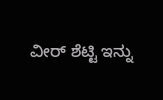ವೀರ್ ಶೆಟ್ಟಿ ಇನ್ನು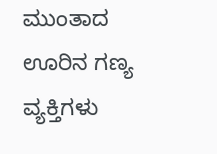ಮುಂತಾದ ಊರಿನ ಗಣ್ಯ ವ್ಯಕ್ತಿಗಳು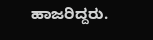ಹಾಜರಿದ್ದರು.